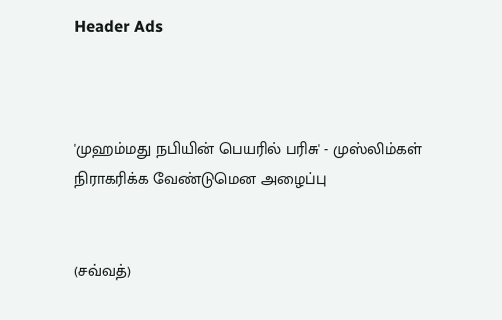Header Ads



'முஹம்மது நபியின் பெயரில் பரிசு' - முஸ்லிம்கள் நிராகரிக்க வேண்டுமென அழைப்பு


(சவ்வத்)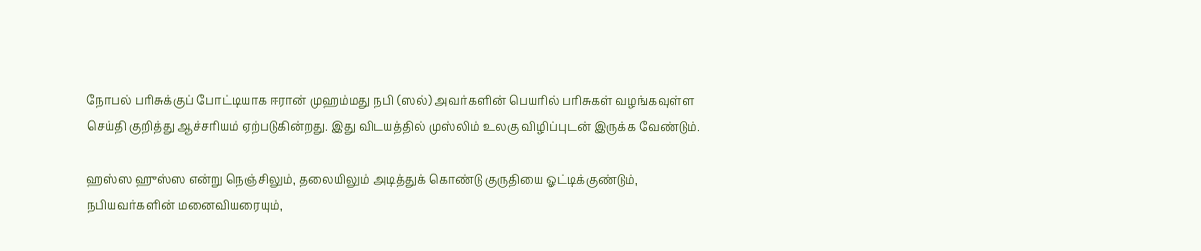நோபல் பரிசுக்குப் போட்டியாக ஈரான் முஹம்மது நபி (ஸல்) அவர்களின் பெயரில் பரிசுகள் வழங்கவுள்ள செய்தி குறித்து ஆச்சரியம் ஏற்படுகின்றது. இது விடயத்தில் முஸ்லிம் உலகு விழிப்புடன் இருக்க வேண்டும்.

ஹஸ்ஸ ஹுஸ்ஸ என்று நெஞ்சிலும், தலையிலும் அடித்துக் கொண்டு குருதியை ஓட்டிக்குண்டும், நபியவர்களின் மனைவியரையும்,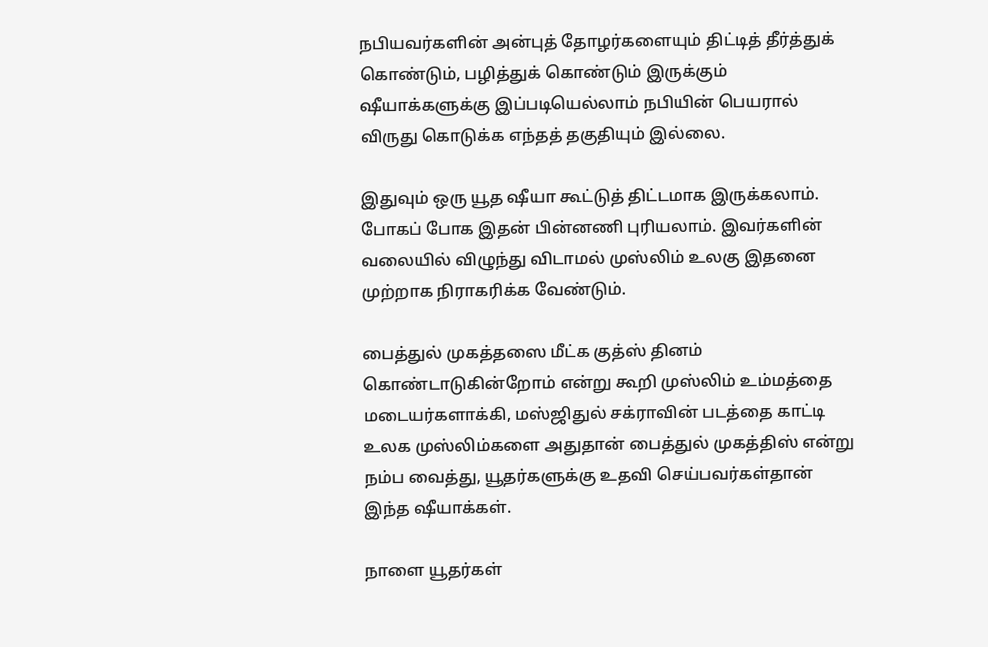நபியவர்களின் அன்புத் தோழர்களையும் திட்டித் தீர்த்துக் கொண்டும், பழித்துக் கொண்டும் இருக்கும் ஷீயாக்களுக்கு இப்படியெல்லாம் நபியின் பெயரால் விருது கொடுக்க எந்தத் தகுதியும் இல்லை.

இதுவும் ஒரு யூத ஷீயா கூட்டுத் திட்டமாக இருக்கலாம். போகப் போக இதன் பின்னணி புரியலாம். இவர்களின் வலையில் விழுந்து விடாமல் முஸ்லிம் உலகு இதனை முற்றாக நிராகரிக்க வேண்டும்.

பைத்துல் முகத்தஸை மீட்க குத்ஸ் தினம் கொண்டாடுகின்றோம் என்று கூறி முஸ்லிம் உம்மத்தை மடையர்களாக்கி, மஸ்ஜிதுல் சக்ராவின் படத்தை காட்டி உலக முஸ்லிம்களை அதுதான் பைத்துல் முகத்திஸ் என்று நம்ப வைத்து, யூதர்களுக்கு உதவி செய்பவர்கள்தான் இந்த ஷீயாக்கள்.

நாளை யூதர்கள்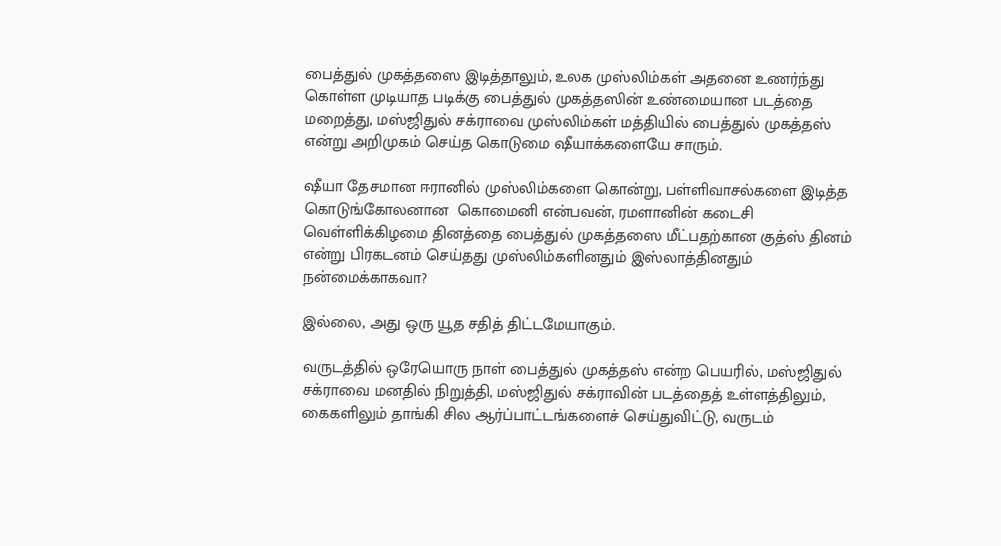பைத்துல் முகத்தஸை இடித்தாலும், உலக முஸ்லிம்கள் அதனை உணர்ந்து கொள்ள முடியாத படிக்கு பைத்துல் முகத்தஸின் உண்மையான படத்தை மறைத்து, மஸ்ஜிதுல் சக்ராவை முஸ்லிம்கள் மத்தியில் பைத்துல் முகத்தஸ் என்று அறிமுகம் செய்த கொடுமை ஷீயாக்களையே சாரும்.

ஷீயா தேசமான ஈரானில் முஸ்லிம்களை கொன்று, பள்ளிவாசல்களை இடித்த கொடுங்கோலனான  கொமைனி என்பவன், ரமளானின் கடைசி வெள்ளிக்கிழமை தினத்தை பைத்துல் முகத்தஸை மீட்பதற்கான குத்ஸ் தினம் என்று பிரகடனம் செய்தது முஸ்லிம்களினதும் இஸ்லாத்தினதும் நன்மைக்காகவா?

இல்லை, அது ஒரு யூத சதித் திட்டமேயாகும்.

வருடத்தில் ஒரேயொரு நாள் பைத்துல் முகத்தஸ் என்ற பெயரில், மஸ்ஜிதுல் சக்ராவை மனதில் நிறுத்தி, மஸ்ஜிதுல் சக்ராவின் படத்தைத் உள்ளத்திலும், கைகளிலும் தாங்கி சில ஆர்ப்பாட்டங்களைச் செய்துவிட்டு, வருடம்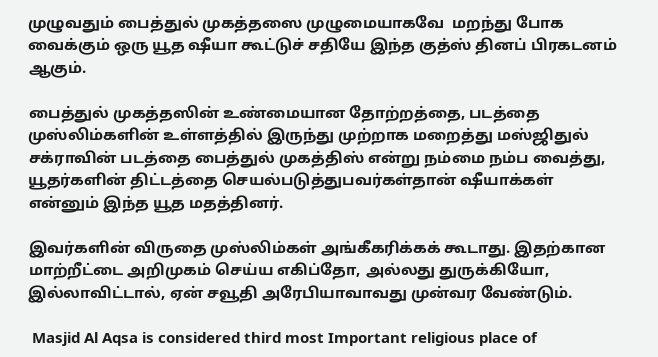முழுவதும் பைத்துல் முகத்தஸை முழுமையாகவே  மறந்து போக வைக்கும் ஒரு யூத ஷீயா கூட்டுச் சதியே இந்த குத்ஸ் தினப் பிரகடனம் ஆகும்.

பைத்துல் முகத்தஸின் உண்மையான தோற்றத்தை, படத்தை முஸ்லிம்களின் உள்ளத்தில் இருந்து முற்றாக மறைத்து மஸ்ஜிதுல் சக்ராவின் படத்தை பைத்துல் முகத்திஸ் என்று நம்மை நம்ப வைத்து, யூதர்களின் திட்டத்தை செயல்படுத்துபவர்கள்தான் ஷீயாக்கள் என்னும் இந்த யூத மதத்தினர்.

இவர்களின் விருதை முஸ்லிம்கள் அங்கீகரிக்கக் கூடாது. இதற்கான மாற்றீட்டை அறிமுகம் செய்ய எகிப்தோ, அல்லது துருக்கியோ, இல்லாவிட்டால், ஏன் சவூதி அரேபியாவாவது முன்வர வேண்டும்.

 Masjid Al Aqsa is considered third most Important religious place of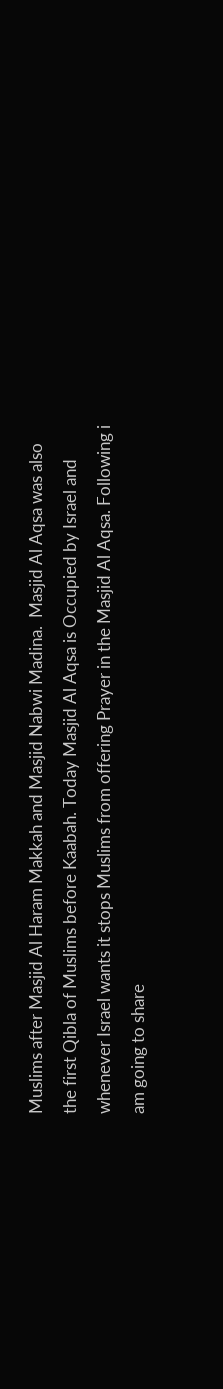Muslims after Masjid Al Haram Makkah and Masjid Nabwi Madina.  Masjid Al Aqsa was also the first Qibla of Muslims before Kaabah. Today Masjid Al Aqsa is Occupied by Israel and whenever Israel wants it stops Muslims from offering Prayer in the Masjid Al Aqsa. Following i am going to share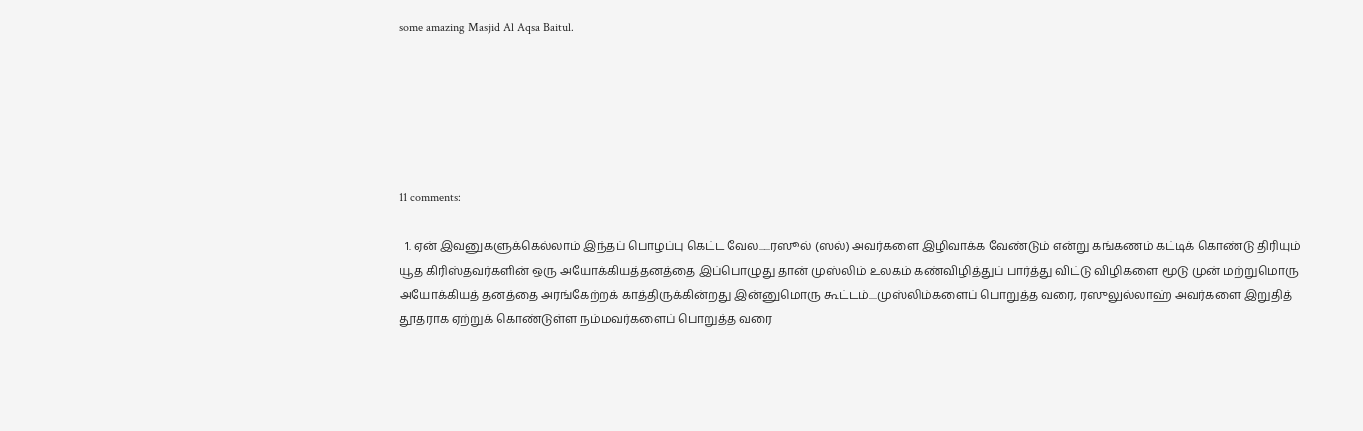some amazing Masjid Al Aqsa Baitul.






11 comments:

  1. ஏன் இவனுகளுக்கெல்லாம் இந்தப் பொழப்பு கெட்ட வேல......ரஸூல் (ஸல்) அவர்களை இழிவாக்க வேண்டும் என்று கங்கணம் கட்டிக் கொண்டு திரியும் யூத கிரிஸ்தவர்களின் ஒரு அயோக்கியத்தனத்தை இப்பொழுது தான் முஸ்லிம் உலகம் கண்விழித்துப் பார்த்து விட்டு விழிகளை மூடு முன் மற்றுமொரு அயோக்கியத் தனத்தை அரங்கேற்றக் காத்திருக்கின்றது இன்னுமொரு கூட்டம்....முஸ்லிம்களைப் பொறுத்த வரை, ரஸுலுல்லாஹ் அவர்களை இறுதித் தூதராக ஏற்றுக் கொண்டுள்ள நம்மவர்களைப் பொறுத்த வரை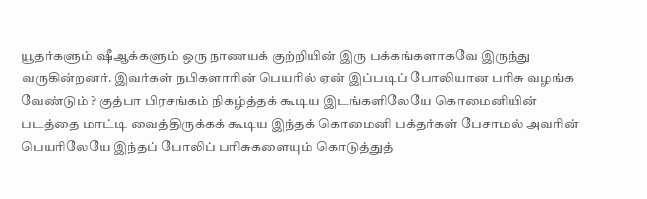யூதர்களும் ஷீஆக்களும் ஒரு நாணயக் குற்றியின் இரு பக்கங்களாகவே இருந்து வருகின்றனர். இவர்கள் நபிகளாரின் பெயரில் ஏன் இப்படிப் போலியான பரிசு வழங்க வேண்டும் ? குத்பா பிரசங்கம் நிகழ்த்தக் கூடிய இடங்களிலேயே கொமைனியின் படத்தை மாட்டி வைத்திருக்கக் கூடிய இந்தக் கொமைனி பக்தர்கள் பேசாமல் அவரின் பெயரிலேயே இந்தப் போலிப் பரிசுகளையும் கொடுத்துத்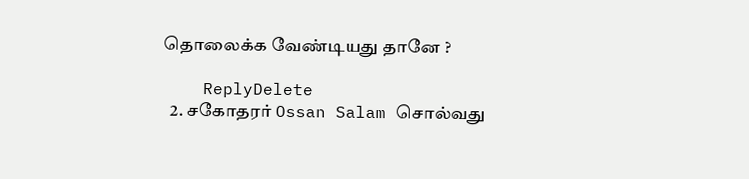தொலைக்க வேண்டியது தானே ?

    ReplyDelete
  2. சகோதரர் Ossan Salam சொல்வது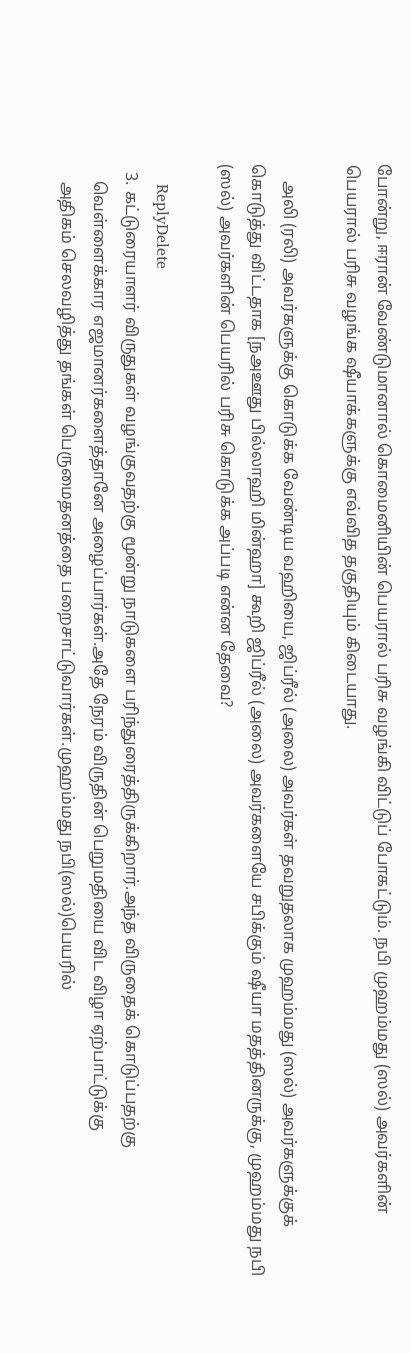போன்று, ஈரான் வேண்டுமானால் கொமைனியின் பெயரால் பரிசு வழங்கி விட்டுப் போகட்டும். நபி முஹம்மது (ஸல்) அவர்களின் பெயரால் பரிசு வழங்க ஷீயாக்களுக்கு எவ்வித தகுதியும் கிடையாது.

    அலி (ரலி) அவர்களுக்கு கொடுக்க வேண்டிய வஹியை, ஜிப்ரீல் (அலை) அவர்கள் தவறுதலாக முஹம்மது (ஸல்) அவர்களுக்குக் கொடுத்து விட்டதாக [நஅஊது பில்லாஹி மின்ஹா] கூறி ஜிப்ரீல் (அலை) அவர்களையே சபிக்கும் ஷீயா மதத்தினருக்கு, முஹம்மது நபி (ஸல்) அவர்களின் பெயரில் பரிசு கொடுக்க அப்படி என்ன தேவை?

    ReplyDelete
  3. கட்டுரையாளர் விருதுகள் வழங்குவதற்கு மூன்று நாடுகளை பரிந்துரைத்திருக்கிறார்.அந்த விருதைக் கொடுப்பதற்கு
    வெள்ளைக்கார எஜமானர்களைத்தானே அழைப்பார்கள்.அதே நேரம் விருதின் பெறுமதியை விட விழா ஏற்பாட்டுக்கு
    அதிகம் செலவழித்து தங்கள் பெருமைதனத்தை பறைசாட்டுவார்கள்.முஹம்மது நபி(ஸல்)பெயரில்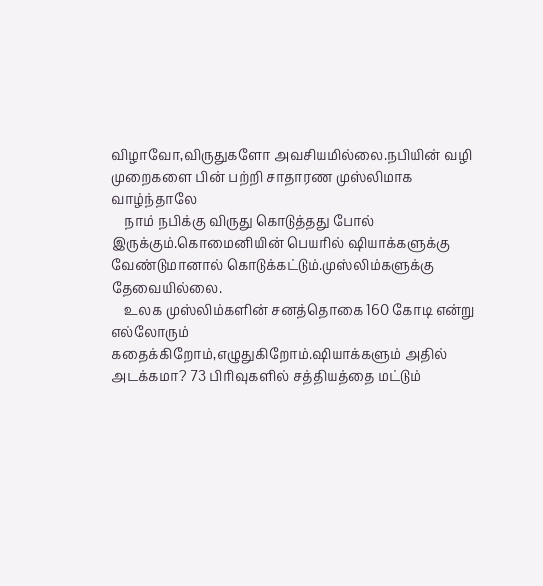விழாவோ,விருதுகளோ அவசியமில்லை.நபியின் வழி முறைகளை பின் பற்றி சாதாரண முஸ்லிமாக வாழ்ந்தாலே
    நாம் நபிக்கு விருது கொடுத்தது போல் இருக்கும்.கொமைனியின் பெயரில் ஷியாக்களுக்கு வேண்டுமானால் கொடுக்கட்டும்.முஸ்லிம்களுக்கு தேவையில்லை.
    உலக முஸ்லிம்களின் சனத்தொகை 160 கோடி என்று எல்லோரும் கதைக்கிறோம்,எழுதுகிறோம்.ஷியாக்களும் அதில் அடக்கமா? 73 பிரிவுகளில் சத்தியத்தை மட்டும்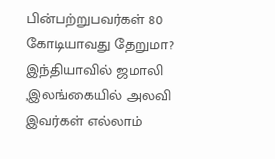பின்பற்றுபவர்கள் 80 கோடியாவது தேறுமா? இந்தியாவில் ஜமாலி ,இலங்கையில் அலவி இவர்கள் எல்லாம்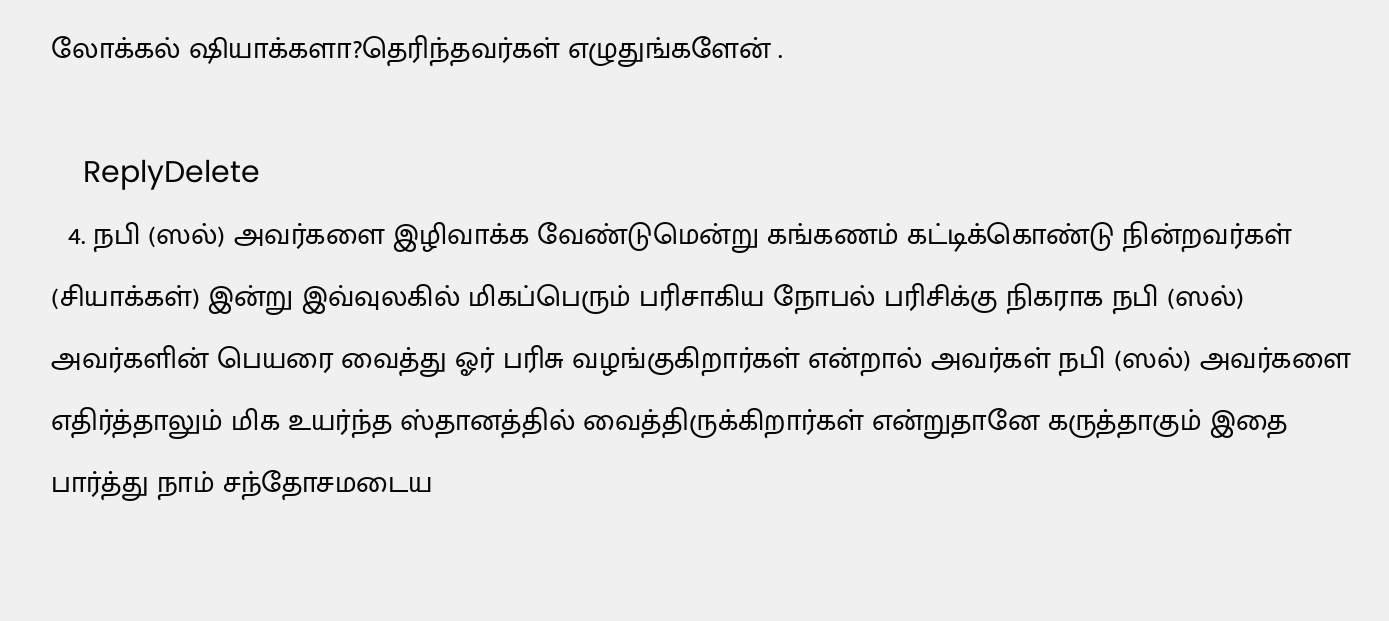லோக்கல் ஷியாக்களா?தெரிந்தவர்கள் எழுதுங்களேன் .

    ReplyDelete
  4. நபி (ஸல்) அவர்களை இழிவாக்க வேண்டுமென்று கங்கணம் கட்டிக்கொண்டு நின்றவர்கள் (சியாக்கள்) இன்று இவ்வுலகில் மிகப்பெரும் பரிசாகிய நோபல் பரிசிக்கு நிகராக நபி (ஸல்) அவர்களின் பெயரை வைத்து ஓர் பரிசு வழங்குகிறார்கள் என்றால் அவர்கள் நபி (ஸல்) அவர்களை எதிர்த்தாலும் மிக உயர்ந்த ஸ்தானத்தில் வைத்திருக்கிறார்கள் என்றுதானே கருத்தாகும் இதை பார்த்து நாம் சந்தோசமடைய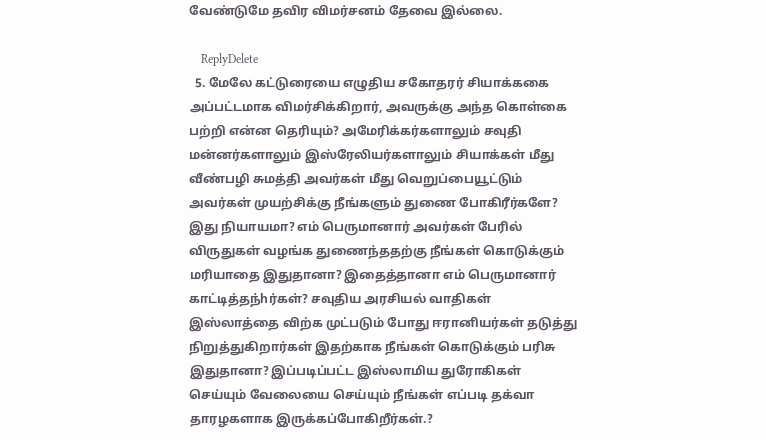வேண்டுமே தவிர விமர்சனம் தேவை இல்லை.

    ReplyDelete
  5. மேலே கட்டுரையை எழுதிய சகோதரர் சியாக்ககை அப்பட்டமாக விமர்சிக்கிறார், அவருக்கு அந்த கொள்கை பற்றி என்ன தெரியும்? அமேரிக்கர்களாலும் சவுதி மன்னர்களாலும் இஸ்ரேலியர்களாலும் சியாக்கள் மீது வீண்பழி சுமத்தி அவர்கள் மீது வெறுப்பையூட்டும் அவர்கள் முயற்சிக்கு நீங்களும் துணை போகிரீர்களே? இது நியாயமா? எம் பெருமானார் அவர்கள் பேரில் விருதுகள் வழங்க துணைந்ததற்கு நீங்கள் கொடுக்கும் மரியாதை இதுதானா? இதைத்தானா எம் பெருமானார் காட்டித்தந்hர்கள்? சவுதிய அரசியல் வாதிகள் இஸ்லாத்தை விற்க முட்படும் போது ஈரானியர்கள் தடுத்து நிறுத்துகிறார்கள் இதற்காக நீங்கள் கொடுக்கும் பரிசு இதுதானா? இப்படிப்பட்ட இஸ்லாமிய துரோகிகள் செய்யும் வேலையை செய்யும் நீங்கள் எப்படி தக்வா தாரழகளாக இருக்கப்போகிறீர்கள்.?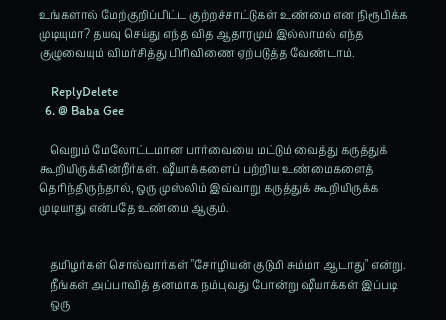உங்களால் மேற்குறிப்பிட்ட குற்றச்சாட்டுகள் உண்மை என நிரூபிக்க முடியுமா? தயவு செய்து எந்த வித ஆதாரமும் இல்லாமல் எந்த குழுவையும் விமர்சித்து பிரிவிணை ஏற்படுத்த வேண்டாம்.

    ReplyDelete
  6. @ Baba Gee

    வெறும் மேலோட்டமான பார்வையை மட்டும் வைத்து கருத்துக் கூறியிருக்கின்றீர்கள். ஷீயாக்களைப் பற்றிய உண்மைகளைத் தெரிந்திருந்தால், ஒரு முஸ்லிம் இவ்வாறு கருத்துக் கூறியிருக்க முடியாது என்பதே உண்மை ஆகும்.


    தமிழர்கள் சொல்வார்கள் "சோழியன் குடுமி சும்மா ஆடாது" என்று.
    நீங்கள் அப்பாவித் தனமாக நம்புவது போன்று ஷீயாக்கள் இப்படி
    ஒரு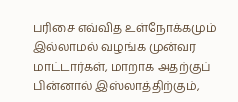பரிசை எவ்வித உள்நோக்கமும் இல்லாமல் வழங்க முன்வர மாட்டார்கள், மாறாக அதற்குப் பின்னால் இஸ்லாத்திற்கும்,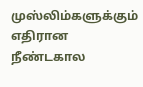முஸ்லிம்களுக்கும் எதிரான நீண்டகால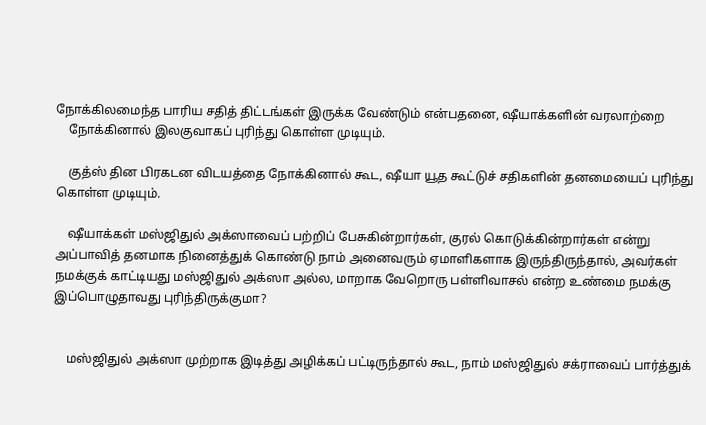நோக்கிலமைந்த பாரிய சதித் திட்டங்கள் இருக்க வேண்டும் என்பதனை, ஷீயாக்களின் வரலாற்றை
    நோக்கினால் இலகுவாகப் புரிந்து கொள்ள முடியும்.

    குத்ஸ் தின பிரகடன விடயத்தை நோக்கினால் கூட, ஷீயா யூத கூட்டுச் சதிகளின் தனமையைப் புரிந்து கொள்ள முடியும்.

    ஷீயாக்கள் மஸ்ஜிதுல் அக்ஸாவைப் பற்றிப் பேசுகின்றார்கள், குரல் கொடுக்கின்றார்கள் என்று அப்பாவித் தனமாக நினைத்துக் கொண்டு நாம் அனைவரும் ஏமாளிகளாக இருந்திருந்தால், அவர்கள் நமக்குக் காட்டியது மஸ்ஜிதுல் அக்ஸா அல்ல, மாறாக வேறொரு பள்ளிவாசல் என்ற உண்மை நமக்கு இப்பொழுதாவது புரிந்திருக்குமா?


    மஸ்ஜிதுல் அக்ஸா முற்றாக இடித்து அழிக்கப் பட்டிருந்தால் கூட, நாம் மஸ்ஜிதுல் சக்ராவைப் பார்த்துக்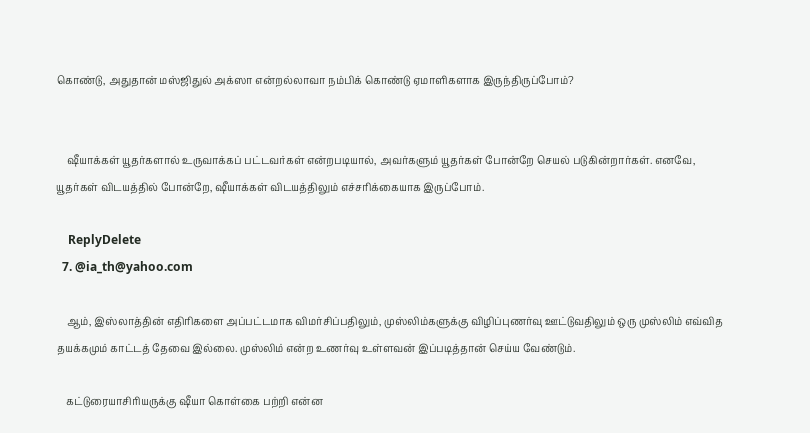கொண்டு, அதுதான் மஸ்ஜிதுல் அக்ஸா என்றல்லாவா நம்பிக் கொண்டு ஏமாளிகளாக இருந்திருப்போம்?


    ஷீயாக்கள் யூதர்களால் உருவாக்கப் பட்டவர்கள் என்றபடியால், அவர்களும் யூதர்கள் போன்றே செயல் படுகின்றார்கள். எனவே, யூதர்கள் விடயத்தில் போன்றே, ஷீயாக்கள் விடயத்திலும் எச்சரிக்கையாக இருப்போம்.

    ReplyDelete
  7. @ia_th@yahoo.com

    ஆம், இஸ்லாத்தின் எதிரிகளை அப்பட்டமாக விமர்சிப்பதிலும், முஸ்லிம்களுக்கு விழிப்புணர்வு ஊட்டுவதிலும் ஒரு முஸ்லிம் எவ்வித தயக்கமும் காட்டத் தேவை இல்லை. முஸ்லிம் என்ற உணர்வு உள்ளவன் இப்படித்தான் செய்ய வேண்டும்.

    கட்டுரையாசிரியருக்கு ஷீயா கொள்கை பற்றி என்ன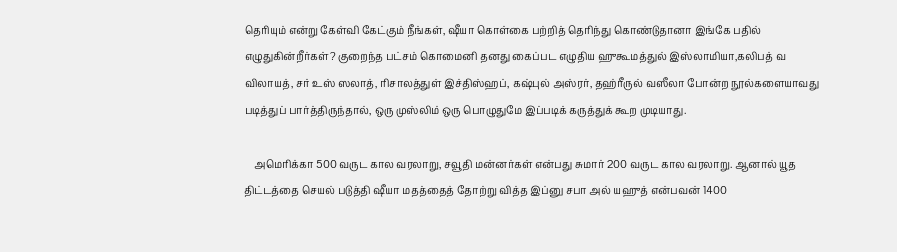தெரியும் என்று கேள்வி கேட்கும் நீங்கள், ஷீயா கொள்கை பற்றித் தெரிந்து கொண்டுதானா இங்கே பதில் எழுதுகின்றீர்கள்? குறைந்த பட்சம் கொமைனி தனது கைப்பட எழுதிய ஹுகூமத்துல் இஸ்லாமியா,கலிபத் வ விலாயத், சர் உஸ் ஸலாத், ரிசாலத்துள் இச்திஸ்ஹப், கஷ்புல் அஸ்ரர், தஹ்ரீருல் வஸீலா போன்ற நூல்களையாவது படித்துப் பார்த்திருந்தால், ஒரு முஸ்லிம் ஒரு பொழுதுமே இப்படிக் கருத்துக் கூற முடியாது.

    அமெரிக்கா 500 வருட கால வரலாறு, சவூதி மன்னர்கள் என்பது சுமார் 200 வருட கால வரலாறு. ஆனால் யூத திட்டத்தை செயல் படுத்தி ஷீயா மதத்தைத் தோற்று வித்த இப்னு சபா அல் யஹுத் என்பவன் 1400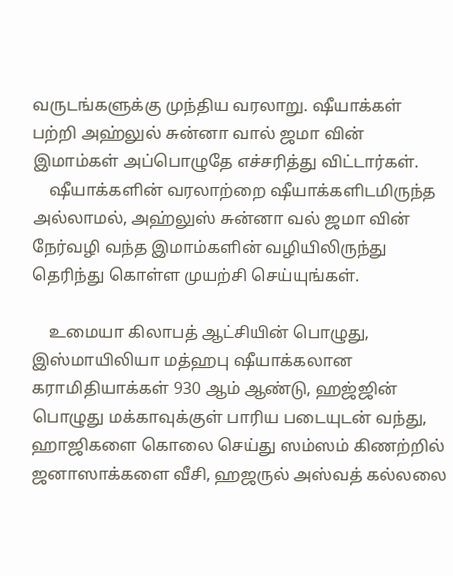வருடங்களுக்கு முந்திய வரலாறு. ஷீயாக்கள் பற்றி அஹ்லுல் சுன்னா வால் ஜமா வின் இமாம்கள் அப்பொழுதே எச்சரித்து விட்டார்கள்.
    ஷீயாக்களின் வரலாற்றை ஷீயாக்களிடமிருந்த அல்லாமல், அஹ்லுஸ் சுன்னா வல் ஜமா வின் நேர்வழி வந்த இமாம்களின் வழியிலிருந்து தெரிந்து கொள்ள முயற்சி செய்யுங்கள்.

    உமையா கிலாபத் ஆட்சியின் பொழுது, இஸ்மாயிலியா மத்ஹபு ஷீயாக்கலான கராமிதியாக்கள் 930 ஆம் ஆண்டு, ஹஜ்ஜின் பொழுது மக்காவுக்குள் பாரிய படையுடன் வந்து, ஹாஜிகளை கொலை செய்து ஸம்ஸம் கிணற்றில் ஜனாஸாக்களை வீசி, ஹஜருல் அஸ்வத் கல்லலை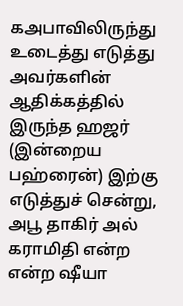கஅபாவிலிருந்து உடைத்து எடுத்து அவர்களின் ஆதிக்கத்தில் இருந்த ஹஜர் (இன்றைய பஹ்ரைன்) இற்கு எடுத்துச் சென்று, அபூ தாகிர் அல் கராமிதி என்ற என்ற ஷீயா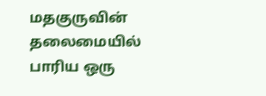மதகுருவின் தலைமையில் பாரிய ஒரு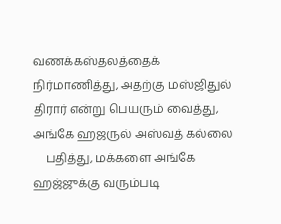வணக்கஸ்தலத்தைக் நிர்மாணித்து, அதற்கு மஸ்ஜிதுல் திரார் என்று பெயரும் வைத்து, அங்கே ஹஜருல் அஸ்வத் கல்லை
    பதித்து, மக்களை அங்கே ஹஜ்ஜுக்கு வரும்படி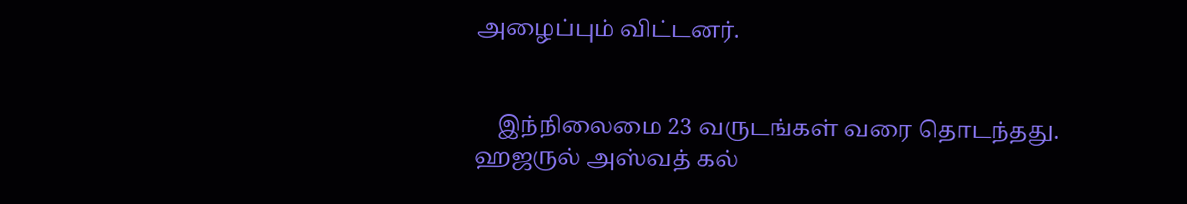அழைப்பும் விட்டனர்.


    இந்நிலைமை 23 வருடங்கள் வரை தொடந்தது. ஹஜருல் அஸ்வத் கல்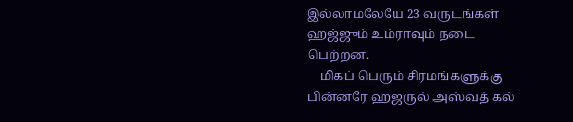இல்லாமலேயே 23 வருடங்கள் ஹஜ்ஜும் உம்ராவும் நடை பெற்றன.
    மிகப் பெரும் சிரமங்களுக்கு பின்னரே ஹஜருல் அஸ்வத் கல்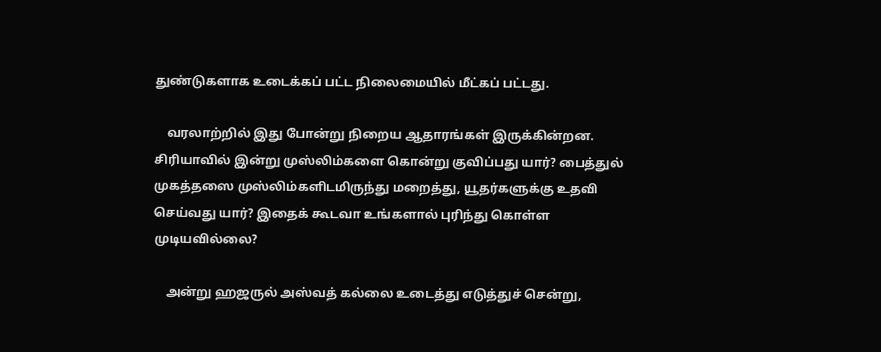துண்டுகளாக உடைக்கப் பட்ட நிலைமையில் மீட்கப் பட்டது.

    வரலாற்றில் இது போன்று நிறைய ஆதாரங்கள் இருக்கின்றன. சிரியாவில் இன்று முஸ்லிம்களை கொன்று குவிப்பது யார்? பைத்துல் முகத்தஸை முஸ்லிம்களிடமிருந்து மறைத்து, யூதர்களுக்கு உதவி செய்வது யார்? இதைக் கூடவா உங்களால் புரிந்து கொள்ள முடியவில்லை?

    அன்று ஹஜருல் அஸ்வத் கல்லை உடைத்து எடுத்துச் சென்று,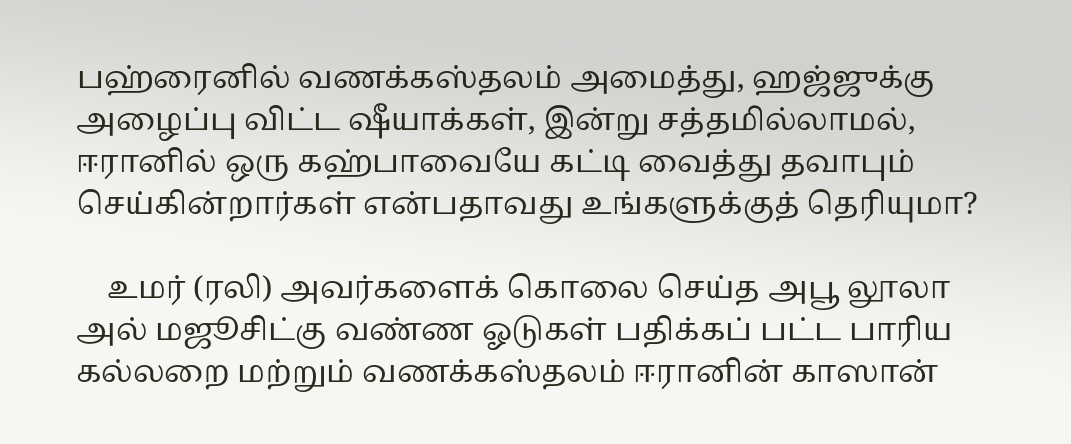பஹ்ரைனில் வணக்கஸ்தலம் அமைத்து, ஹஜ்ஜுக்கு அழைப்பு விட்ட ஷீயாக்கள், இன்று சத்தமில்லாமல், ஈரானில் ஒரு கஹ்பாவையே கட்டி வைத்து தவாபும் செய்கின்றார்கள் என்பதாவது உங்களுக்குத் தெரியுமா?

    உமர் (ரலி) அவர்களைக் கொலை செய்த அபூ லூலா அல் மஜூசிட்கு வண்ண ஓடுகள் பதிக்கப் பட்ட பாரிய கல்லறை மற்றும் வணக்கஸ்தலம் ஈரானின் காஸான்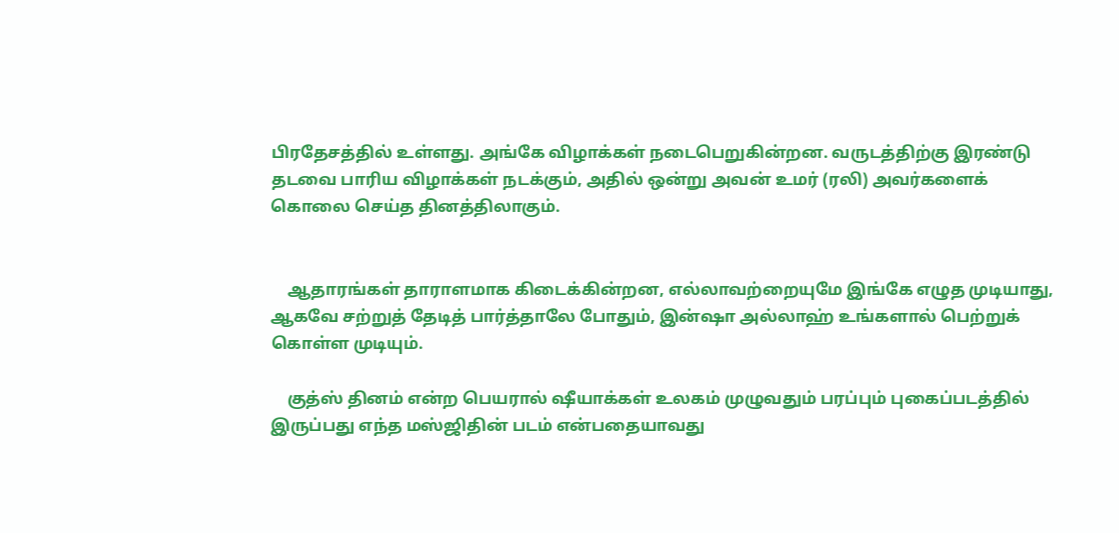பிரதேசத்தில் உள்ளது. அங்கே விழாக்கள் நடைபெறுகின்றன. வருடத்திற்கு இரண்டு தடவை பாரிய விழாக்கள் நடக்கும், அதில் ஒன்று அவன் உமர் (ரலி) அவர்களைக் கொலை செய்த தினத்திலாகும்.


    ஆதாரங்கள் தாராளமாக கிடைக்கின்றன, எல்லாவற்றையுமே இங்கே எழுத முடியாது, ஆகவே சற்றுத் தேடித் பார்த்தாலே போதும், இன்ஷா அல்லாஹ் உங்களால் பெற்றுக் கொள்ள முடியும்.

    குத்ஸ் தினம் என்ற பெயரால் ஷீயாக்கள் உலகம் முழுவதும் பரப்பும் புகைப்படத்தில் இருப்பது எந்த மஸ்ஜிதின் படம் என்பதையாவது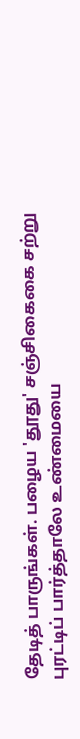தேடித் பாருங்கள். பழைய 'தூது' சஞ்சிகைகை சற்று புரட்டிப் பார்த்தாலே உண்மையை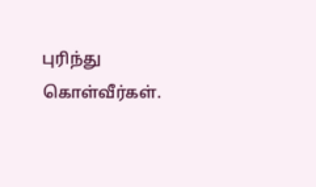புரிந்து கொள்வீர்கள்.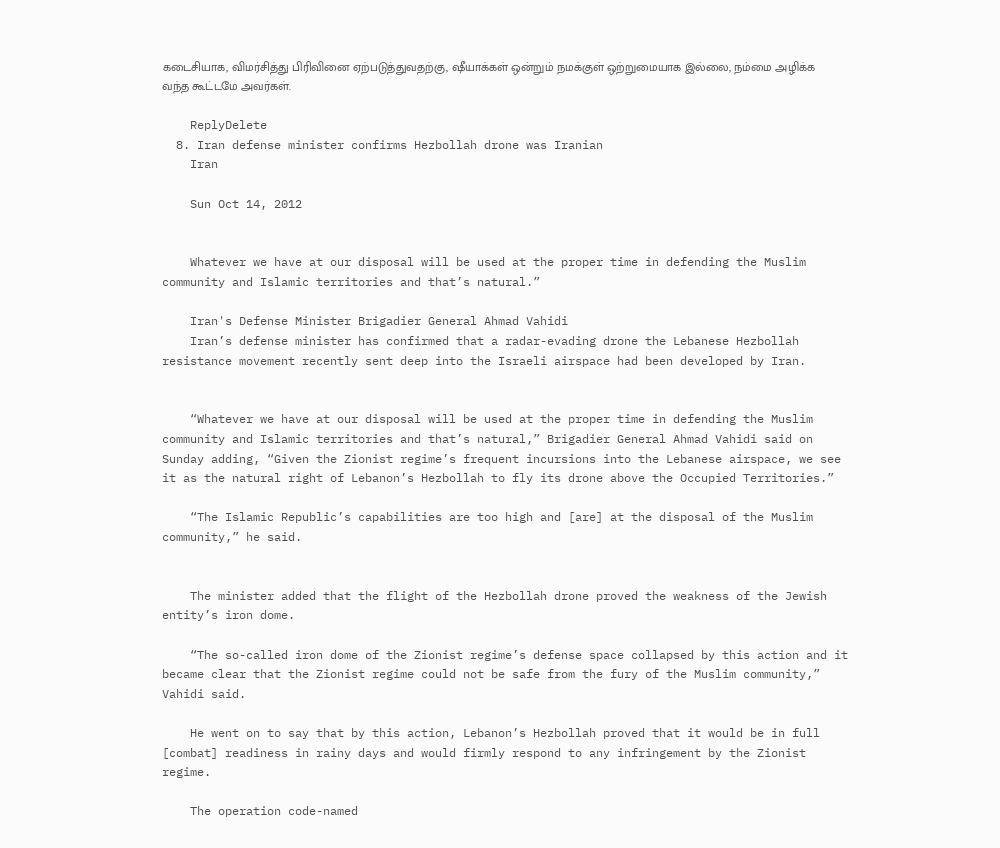கடைசியாக, விமர்சித்து பிரிவினை ஏற்படுத்துவதற்கு, ஷீயாக்கள் ஒன்றும் நமக்குள் ஒற்றுமையாக இல்லை, நம்மை அழிக்க வந்த கூட்டமே அவர்கள்.

    ReplyDelete
  8. Iran defense minister confirms Hezbollah drone was Iranian
    Iran

    Sun Oct 14, 2012


    Whatever we have at our disposal will be used at the proper time in defending the Muslim community and Islamic territories and that’s natural.”

    Iran's Defense Minister Brigadier General Ahmad Vahidi
    Iran’s defense minister has confirmed that a radar-evading drone the Lebanese Hezbollah resistance movement recently sent deep into the Israeli airspace had been developed by Iran.


    “Whatever we have at our disposal will be used at the proper time in defending the Muslim community and Islamic territories and that’s natural,” Brigadier General Ahmad Vahidi said on Sunday adding, “Given the Zionist regime’s frequent incursions into the Lebanese airspace, we see it as the natural right of Lebanon’s Hezbollah to fly its drone above the Occupied Territories.”

    “The Islamic Republic’s capabilities are too high and [are] at the disposal of the Muslim community,” he said.


    The minister added that the flight of the Hezbollah drone proved the weakness of the Jewish entity’s iron dome.

    “The so-called iron dome of the Zionist regime’s defense space collapsed by this action and it became clear that the Zionist regime could not be safe from the fury of the Muslim community,” Vahidi said.

    He went on to say that by this action, Lebanon’s Hezbollah proved that it would be in full [combat] readiness in rainy days and would firmly respond to any infringement by the Zionist regime.

    The operation code-named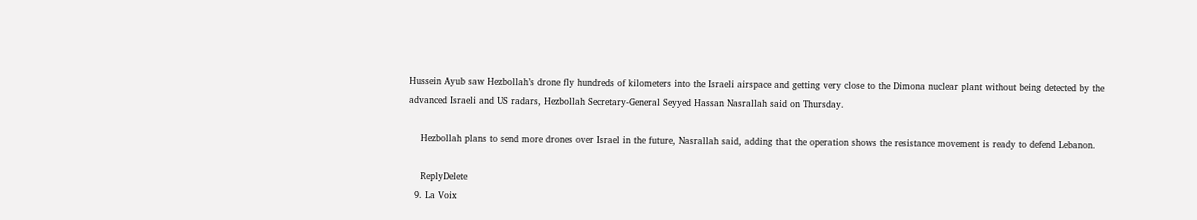Hussein Ayub saw Hezbollah’s drone fly hundreds of kilometers into the Israeli airspace and getting very close to the Dimona nuclear plant without being detected by the advanced Israeli and US radars, Hezbollah Secretary-General Seyyed Hassan Nasrallah said on Thursday.

    Hezbollah plans to send more drones over Israel in the future, Nasrallah said, adding that the operation shows the resistance movement is ready to defend Lebanon.

    ReplyDelete
  9. La Voix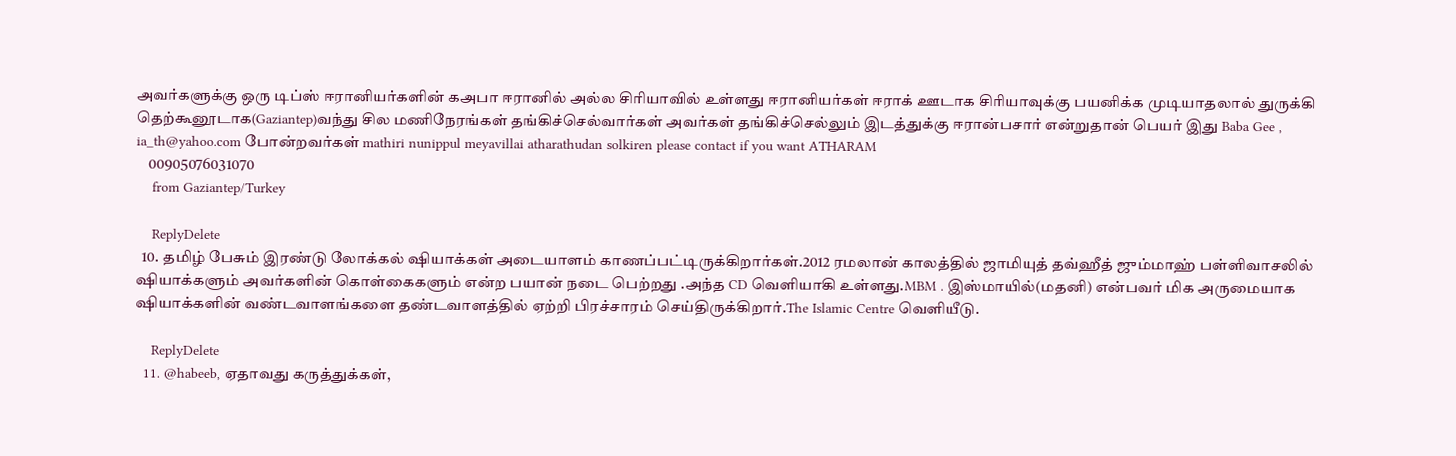அவர்களுக்கு ஒரு டிப்ஸ் ஈரானியர்களின் கஅபா ஈரானில் அல்ல சிரியாவில் உள்ளது ஈரானியர்கள் ஈராக் ஊடாக சிரியாவுக்கு பயனிக்க முடியாதலால் துருக்கி தெற்கூனூடாக(Gaziantep)வந்து சில மணிநேரங்கள் தங்கிச்செல்வார்கள் அவர்கள் தங்கிச்செல்லும் இடத்துக்கு ஈரான்பசார் என்றுதான் பெயர் இது Baba Gee , ia_th@yahoo.com போன்றவர்கள் mathiri nunippul meyavillai atharathudan solkiren please contact if you want ATHARAM
    00905076031070
    from Gaziantep/Turkey

    ReplyDelete
  10. தமிழ் பேசும் இரண்டு லோக்கல் ஷியாக்கள் அடையாளம் காணப்பட்டிருக்கிறார்கள்.2012 ரமலான் காலத்தில் ஜாமியுத் தவ்ஹீத் ஜும்மாஹ் பள்ளிவாசலில் ஷியாக்களும் அவர்களின் கொள்கைகளும் என்ற பயான் நடை பெற்றது .அந்த CD வெளியாகி உள்ளது.MBM . இஸ்மாயில்(மதனி) என்பவர் மிக அருமையாக ஷியாக்களின் வண்டவாளங்களை தண்டவாளத்தில் ஏற்றி பிரச்சாரம் செய்திருக்கிறார்.The Islamic Centre வெளியீடு.

    ReplyDelete
  11. @habeeb, ஏதாவது கருத்துக்கள்,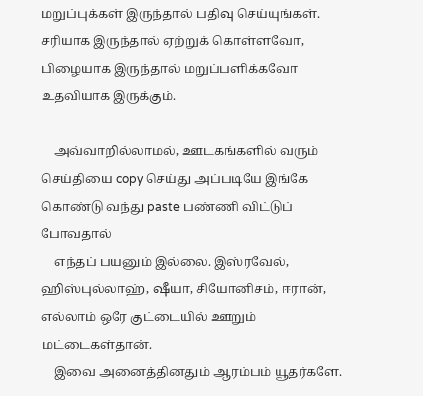மறுப்புக்கள் இருந்தால் பதிவு செய்யுங்கள். சரியாக இருந்தால் ஏற்றுக் கொள்ளவோ, பிழையாக இருந்தால் மறுப்பளிக்கவோ உதவியாக இருக்கும்.

    அவ்வாறில்லாமல், ஊடகங்களில் வரும் செய்தியை copy செய்து அப்படியே இங்கே கொண்டு வந்து paste பண்ணி விட்டுப் போவதால்
    எந்தப் பயனும் இல்லை. இஸ்ரவேல், ஹிஸ்புல்லாஹ், ஷீயா, சியோனிசம், ஈரான், எல்லாம் ஒரே குட்டையில் ஊறும் மட்டைகள்தான்.
    இவை அனைத்தினதும் ஆரம்பம் யூதர்களே.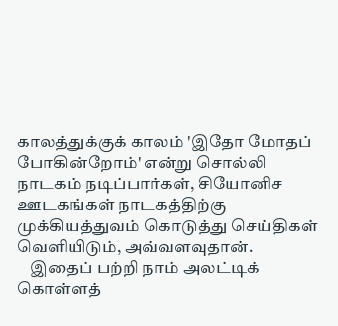காலத்துக்குக் காலம் 'இதோ மோதப் போகின்றோம்' என்று சொல்லி நாடகம் நடிப்பார்கள், சியோனிச ஊடகங்கள் நாடகத்திற்கு முக்கியத்துவம் கொடுத்து செய்திகள் வெளியிடும், அவ்வளவுதான்.
    இதைப் பற்றி நாம் அலட்டிக் கொள்ளத்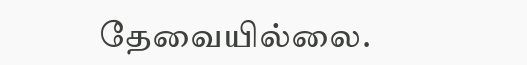தேவையில்லை.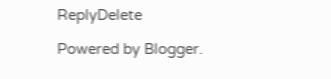ReplyDelete

Powered by Blogger.